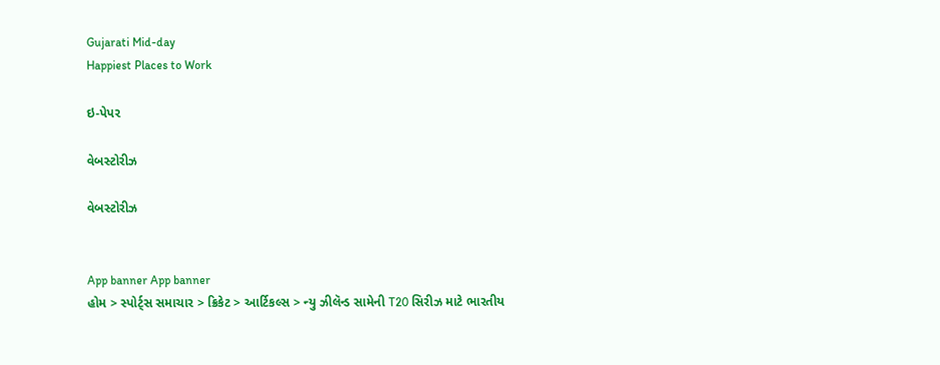Gujarati Mid-day
Happiest Places to Work

ઇ-પેપર

વેબસ્ટોરીઝ

વેબસ્ટોરીઝ


App banner App banner
હોમ > સ્પોર્ટ્સ સમાચાર > ક્રિકેટ > આર્ટિકલ્સ > ન્યુ ઝીલૅન્ડ સામેની T20 સિરીઝ માટે ભારતીય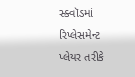સ્ક્વૉડમાં રિપ્લેસમેન્ટ પ્લેયર તરીકે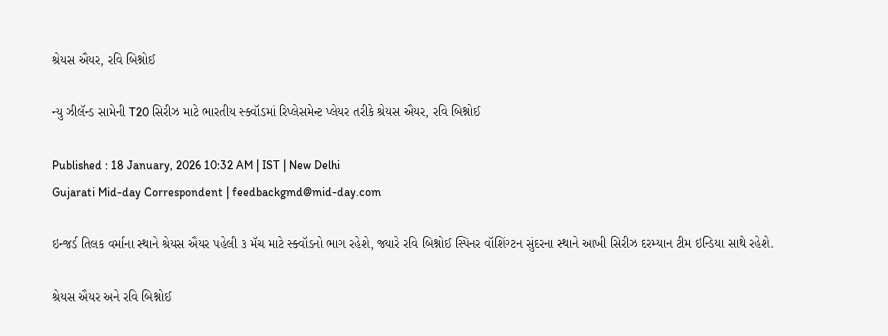શ્રેયસ ઐયર, રવિ બિશ્નોઈ

ન્યુ ઝીલૅન્ડ સામેની T20 સિરીઝ માટે ભારતીય સ્ક્વૉડમાં રિપ્લેસમેન્ટ પ્લેયર તરીકે શ્રેયસ ઐયર, રવિ બિશ્નોઈ

Published : 18 January, 2026 10:32 AM | IST | New Delhi
Gujarati Mid-day Correspondent | feedbackgmd@mid-day.com

ઇન્જર્ડ તિલક વર્માના સ્થાને શ્રેયસ ઐયર પહેલી ૩ મૅચ માટે સ્ક્વૉડનો ભાગ રહેશે, જ્યારે રવિ બિશ્નોઈ સ્પિનર વૉશિંગ્ટન સુંદરના સ્થાને આખી સિરીઝ દરમ્યાન ટીમ ઇન્ડિયા સાથે રહેશે.

શ્રેયસ ઐયર અને રવિ બિશ્નોઈ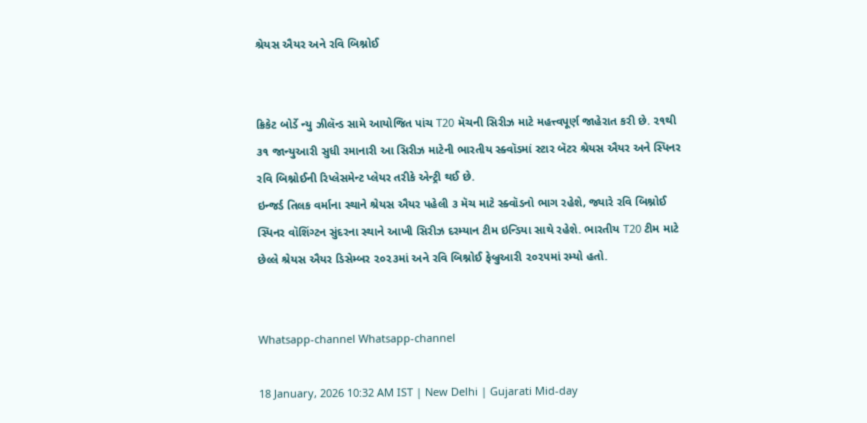શ્રેયસ ઐયર અને રવિ બિશ્નોઈ


ક્રિકેટ બોર્ડે ન્યુ ઝીલૅન્ડ સામે આયોજિત પાંચ T20 મૅચની સિરીઝ માટે મહત્ત્વપૂર્ણ જાહેરાત કરી છે. ૨૧થી ૩૧ જાન્યુઆરી સુધી રમાનારી આ સિરીઝ માટેની ભારતીય સ્ક્વૉડમાં સ્ટાર બૅટર શ્રેયસ ઐયર અને સ્પિનર રવિ બિશ્નોઈની રિપ્લેસમેન્ટ પ્લેયર તરીકે એન્ટ્રી થઈ છે.
ઇન્જર્ડ તિલક વર્માના સ્થાને શ્રેયસ ઐયર પહેલી ૩ મૅચ માટે સ્ક્વૉડનો ભાગ રહેશે, જ્યારે રવિ બિશ્નોઈ સ્પિનર વૉશિંગ્ટન સુંદરના સ્થાને આખી સિરીઝ દરમ્યાન ટીમ ઇન્ડિયા સાથે રહેશે. ભારતીય T20 ટીમ માટે છેલ્લે શ્રેયસ ઐયર ડિસેમ્બર ૨૦૨૩માં અને રવિ બિશ્નોઈ ફેબ્રુઆરી ૨૦૨૫માં રમ્યો હતો.


Whatsapp-channel Whatsapp-channel

18 January, 2026 10:32 AM IST | New Delhi | Gujarati Mid-day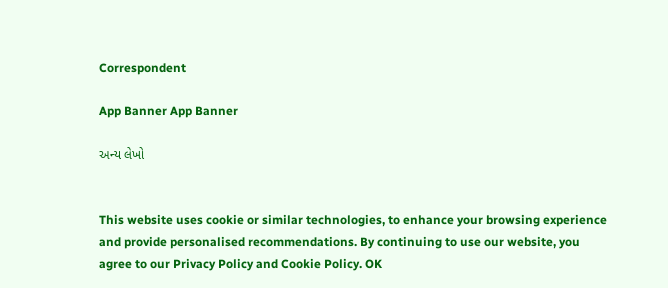Correspondent

App Banner App Banner

અન્ય લેખો


This website uses cookie or similar technologies, to enhance your browsing experience and provide personalised recommendations. By continuing to use our website, you agree to our Privacy Policy and Cookie Policy. OK